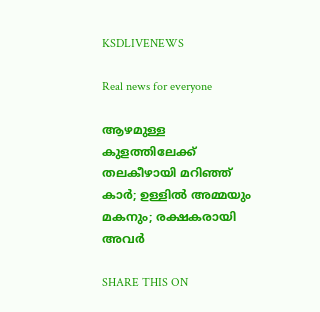KSDLIVENEWS

Real news for everyone

ആഴമുള്ള കുളത്തിലേക്ക് തലകീഴായി മറിഞ്ഞ് കാര്‍; ഉള്ളില്‍ അമ്മയും മകനും; രക്ഷകരായി അവര്‍

SHARE THIS ON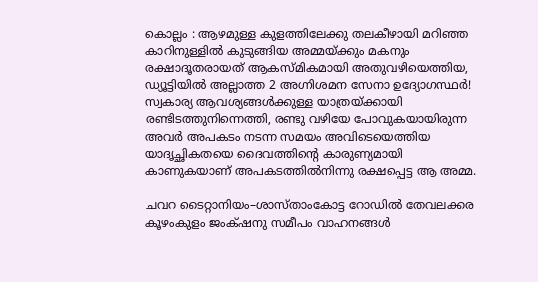കൊല്ലം : ആഴമുള്ള കുളത്തിലേക്കു തലകീഴായി മറിഞ്ഞ കാറിനുള്ളിൽ കുടുങ്ങിയ അമ്മയ്ക്കും മകനും രക്ഷാദൂതരായത് ആകസ്മികമായി അതുവഴിയെത്തിയ, ഡ്യൂട്ടിയിൽ അല്ലാത്ത 2 അഗ്നിശമന സേനാ ഉദ്യോഗസ്ഥർ! സ്വകാര്യ ആവശ്യങ്ങൾക്കുള്ള യാത്രയ്ക്കായി രണ്ടിടത്തുനിന്നെത്തി, രണ്ടു വഴിയേ പോവുകയായിരുന്ന അവർ അപകടം നടന്ന സമയം അവിടെയെത്തിയ യാദൃച്ഛികതയെ ദൈവത്തിന്റെ കാരുണ്യമായി കാണുകയാണ് അപകടത്തിൽനിന്നു രക്ഷപ്പെട്ട ആ അമ്മ.

ചവറ ടൈറ്റാനിയം–ശാസ്താംകോട്ട റോഡിൽ തേവലക്കര കൂഴംകുളം ജംക്‌ഷനു സമീപം വാഹനങ്ങൾ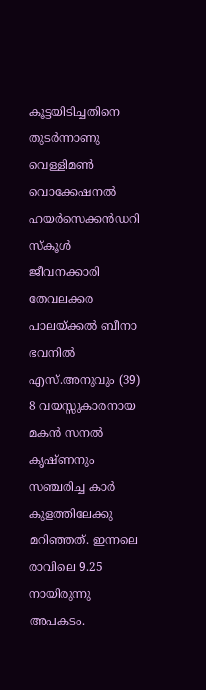കൂട്ടയിടിച്ചതിനെ തുടർന്നാണു വെള്ളിമൺ വൊക്കേഷനൽ ഹയർസെക്കൻഡറി സ്കൂൾ ജീവനക്കാരി തേവലക്കര പാലയ്ക്കൽ ബീനാ ഭവനിൽ എസ്.അനുവും (39) 8 വയസ്സുകാരനായ മകൻ സനൽ കൃഷ്ണനും സഞ്ചരിച്ച കാർ കുളത്തിലേക്കു മറിഞ്ഞത്. ഇന്നലെ രാവിലെ 9.25 നായിരുന്നു അപകടം.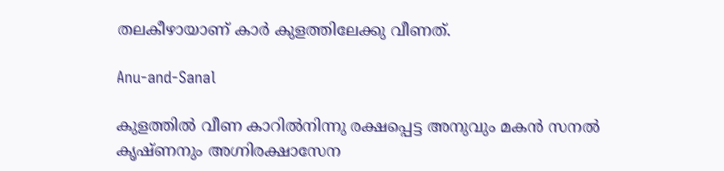തലകീഴായാണ് കാർ കുളത്തിലേക്കു വീണത്.

Anu-and-Sanal

കുളത്തിൽ വീണ കാറിൽനിന്നു രക്ഷപ്പെട്ട അനുവും മകൻ സനൽ കൃഷ്ണനും അഗ്നിരക്ഷാസേന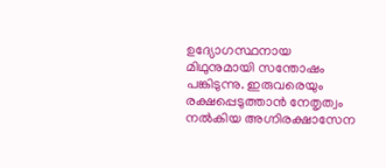ഉദ്യോഗസ്ഥനായ മിഥുനുമായി സന്തോഷം പങ്കിടുന്നു. ഇരുവരെയും രക്ഷപ്പെടുത്താൻ നേതൃത്വം നൽകിയ അഗ്നിരക്ഷാസേന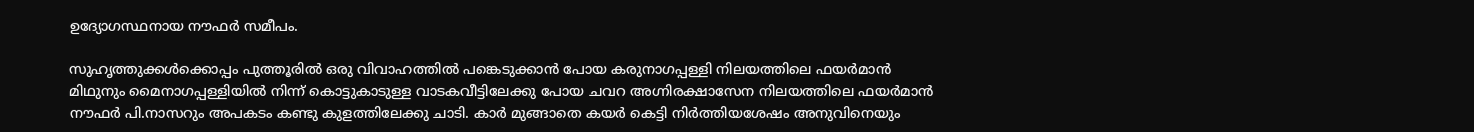ഉദ്യോഗസ്ഥനായ നൗഫർ സമീപം.

സുഹൃത്തുക്കൾക്കൊപ്പം പുത്തൂരിൽ ഒരു വിവാഹത്തിൽ പങ്കെടുക്കാൻ പോയ കരുനാഗപ്പള്ളി നിലയത്തിലെ ഫയർമാൻ മിഥുനും മൈനാഗപ്പള്ളിയിൽ നിന്ന് കൊട്ടുകാടുള്ള വാടകവീട്ടിലേക്കു പോയ ചവറ അഗ്നിരക്ഷാസേന നിലയത്തിലെ ഫയർമാൻ നൗഫർ പി.നാസറും അപകടം കണ്ടു കുളത്തിലേക്കു ചാടി. കാർ മുങ്ങാതെ കയർ കെട്ടി നിർത്തിയശേഷം അനുവിനെയും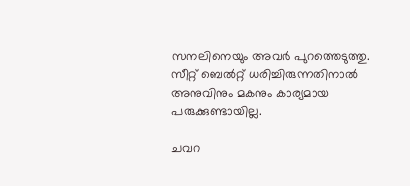സനലിനെയും അവർ പുറത്തെടുത്തു. സീറ്റ് ബെൽറ്റ് ധരിച്ചിരുന്നതിനാൽ അനുവിനും മകനും കാര്യമായ പരുക്കുണ്ടായില്ല.

ചവറ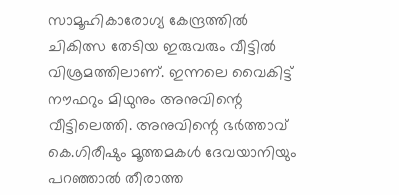സാമൂഹികാരോഗ്യ കേന്ദ്രത്തിൽ ചികിത്സ തേടിയ ഇരുവരും വീട്ടിൽ വിശ്രമത്തിലാണ്. ഇന്നലെ വൈകിട്ട് നൗഫറും മിഥുനും അനുവിന്റെ വീട്ടിലെത്തി. അനുവിന്റെ ഭർത്താവ് കെ.ഗിരീഷും മൂത്തമകൾ ദേവയാനിയും പറഞ്ഞാൽ തീരാത്ത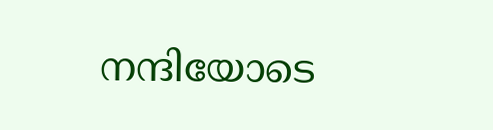നന്ദിയോടെ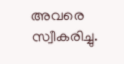അവരെ സ്വീകരിച്ചു.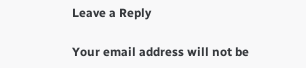Leave a Reply

Your email address will not be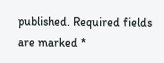published. Required fields are marked *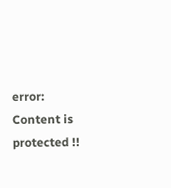error: Content is protected !!